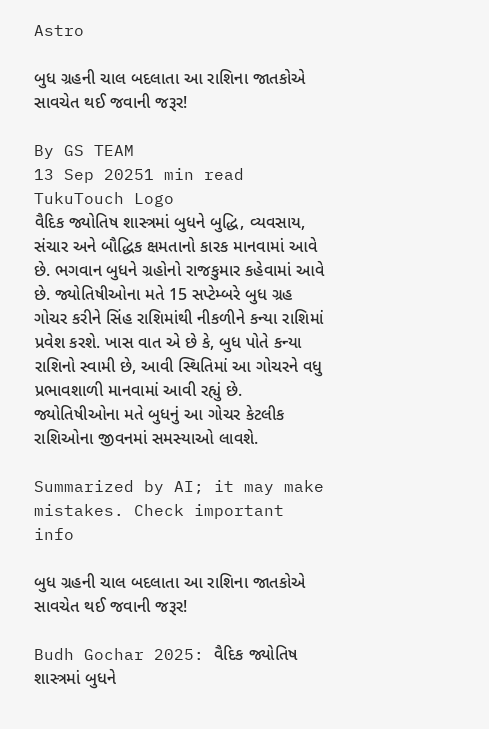Astro

બુધ ગ્રહની ચાલ બદલાતા આ રાશિના જાતકોએ સાવચેત થઈ જવાની જરૂર!

By GS TEAM
13 Sep 20251 min read
TukuTouch Logo
વૈદિક જ્યોતિષ શાસ્ત્રમાં બુધને બુદ્ધિ, વ્યવસાય, સંચાર અને બૌદ્ધિક ક્ષમતાનો કારક માનવામાં આવે છે. ભગવાન બુધને ગ્રહોનો રાજકુમાર કહેવામાં આવે છે. જ્યોતિષીઓના મતે 15 સપ્ટેમ્બરે બુધ ગ્રહ ગોચર કરીને સિંહ રાશિમાંથી નીકળીને કન્યા રાશિમાં પ્રવેશ કરશે. ખાસ વાત એ છે કે, બુધ પોતે કન્યા રાશિનો સ્વામી છે, આવી સ્થિતિમાં આ ગોચરને વધુ પ્રભાવશાળી માનવામાં આવી રહ્યું છે. જ્યોતિષીઓના મતે બુધનું આ ગોચર કેટલીક રાશિઓના જીવનમાં સમસ્યાઓ લાવશે.

Summarized by AI; it may make mistakes. Check important info

બુધ ગ્રહની ચાલ બદલાતા આ રાશિના જાતકોએ સાવચેત થઈ જવાની જરૂર!

Budh Gochar 2025: વૈદિક જ્યોતિષ શાસ્ત્રમાં બુધને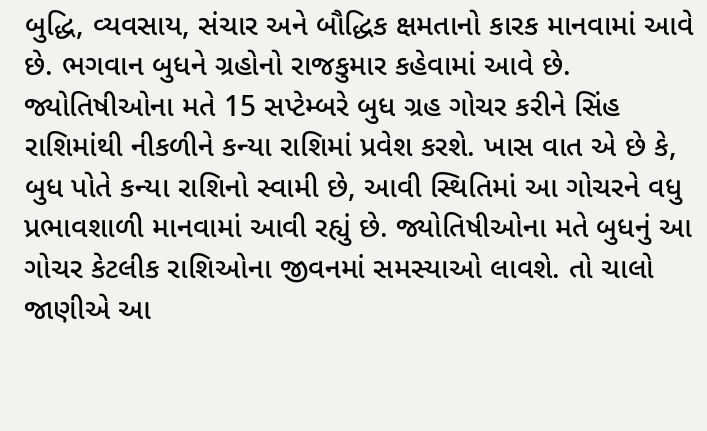બુદ્ધિ, વ્યવસાય, સંચાર અને બૌદ્ધિક ક્ષમતાનો કારક માનવામાં આવે છે. ભગવાન બુધને ગ્રહોનો રાજકુમાર કહેવામાં આવે છે. જ્યોતિષીઓના મતે 15 સપ્ટેમ્બરે બુધ ગ્રહ ગોચર કરીને સિંહ રાશિમાંથી નીકળીને કન્યા રાશિમાં પ્રવેશ કરશે. ખાસ વાત એ છે કે, બુધ પોતે કન્યા રાશિનો સ્વામી છે, આવી સ્થિતિમાં આ ગોચરને વધુ પ્રભાવશાળી માનવામાં આવી રહ્યું છે. જ્યોતિષીઓના મતે બુધનું આ ગોચર કેટલીક રાશિઓના જીવનમાં સમસ્યાઓ લાવશે. તો ચાલો જાણીએ આ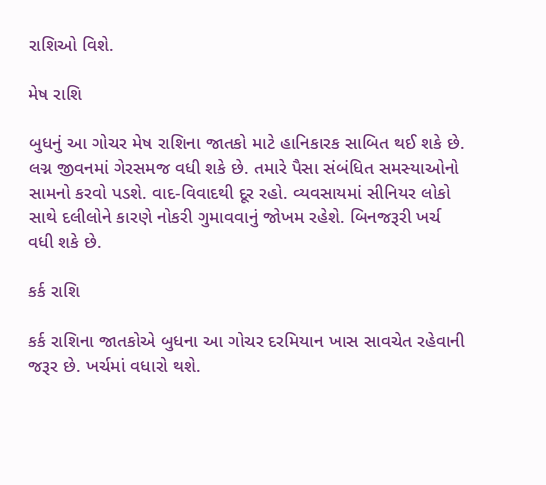રાશિઓ વિશે.

મેષ રાશિ

બુધનું આ ગોચર મેષ રાશિના જાતકો માટે હાનિકારક સાબિત થઈ શકે છે. લગ્ન જીવનમાં ગેરસમજ વધી શકે છે. તમારે પૈસા સંબંધિત સમસ્યાઓનો સામનો કરવો પડશે. વાદ-વિવાદથી દૂર રહો. વ્યવસાયમાં સીનિયર લોકો સાથે દલીલોને કારણે નોકરી ગુમાવવાનું જોખમ રહેશે. બિનજરૂરી ખર્ચ વધી શકે છે.

કર્ક રાશિ

કર્ક રાશિના જાતકોએ બુધના આ ગોચર દરમિયાન ખાસ સાવચેત રહેવાની જરૂર છે. ખર્ચમાં વધારો થશે.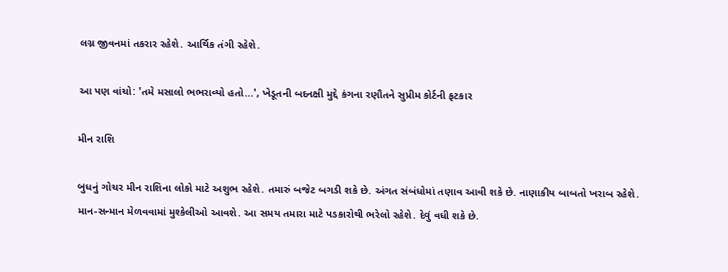લગ્ન જીવનમાં તકરાર રહેશે. આર્થિક તંગી રહેશે.

આ પણ વાંચો: 'તમે મસાલો ભભરાવ્યો હતો...', ખેડૂતની બદનક્ષી મુદ્દે કંગના રણૌતને સુપ્રીમ કોર્ટની ફટકાર

મીન રાશિ

બુધનું ગોચર મીન રાશિના લોકો માટે અશુભ રહેશે. તમારું બજેટ બગડી શકે છે. અંગત સંબંધોમાં તણાવ આવી શકે છે. નાણાકીય બાબતો ખરાબ રહેશે. માન-સન્માન મેળવવામાં મુશ્કેલીઓ આવશે. આ સમય તમારા માટે પડકારોથી ભરેલો રહેશે. દેવું વધી શકે છે.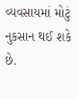વ્યવસાયમાં મોટું નુકસાન થઈ શકે છે.